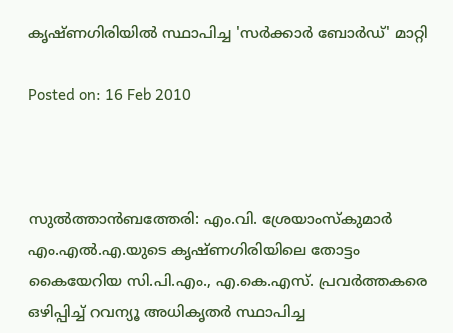കൃഷ്ണഗിരിയില്‍ സ്ഥാപിച്ച 'സര്‍ക്കാര്‍ ബോര്‍ഡ്' മാറ്റി

Posted on: 16 Feb 2010



സുല്‍ത്താന്‍ബത്തേരി: എം.വി. ശ്രേയാംസ്‌കുമാര്‍ എം.എല്‍.എ.യുടെ കൃഷ്ണഗിരിയിലെ തോട്ടം കൈയേറിയ സി.പി.എം., എ.കെ.എസ്. പ്രവര്‍ത്തകരെ ഒഴിപ്പിച്ച് റവന്യൂ അധികൃതര്‍ സ്ഥാപിച്ച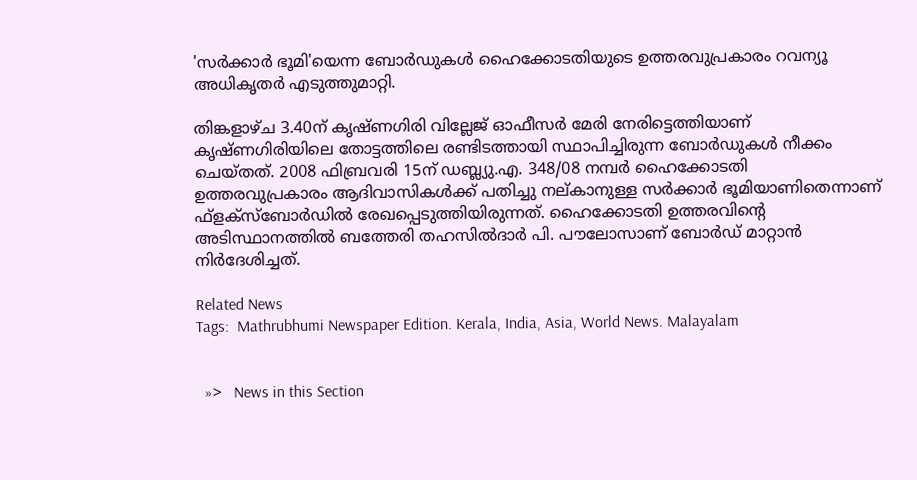'സര്‍ക്കാര്‍ ഭൂമി'യെന്ന ബോര്‍ഡുകള്‍ ഹൈക്കോടതിയുടെ ഉത്തരവുപ്രകാരം റവന്യൂ അധികൃതര്‍ എടുത്തുമാറ്റി.

തിങ്കളാഴ്ച 3.40ന് കൃഷ്ണഗിരി വില്ലേജ് ഓഫീസര്‍ മേരി നേരിട്ടെത്തിയാണ് കൃഷ്ണഗിരിയിലെ തോട്ടത്തിലെ രണ്ടിടത്തായി സ്ഥാപിച്ചിരുന്ന ബോര്‍ഡുകള്‍ നീക്കം ചെയ്തത്. 2008 ഫിബ്രവരി 15ന് ഡബ്ല്യു.എ. 348/08 നമ്പര്‍ ഹൈക്കോടതി ഉത്തരവുപ്രകാരം ആദിവാസികള്‍ക്ക് പതിച്ചു നല്കാനുള്ള സര്‍ക്കാര്‍ ഭൂമിയാണിതെന്നാണ് ഫ്‌ളക്‌സ്‌ബോര്‍ഡില്‍ രേഖപ്പെടുത്തിയിരുന്നത്. ഹൈക്കോടതി ഉത്തരവിന്റെ അടിസ്ഥാനത്തില്‍ ബത്തേരി തഹസില്‍ദാര്‍ പി. പൗലോസാണ് ബോര്‍ഡ് മാറ്റാന്‍ നിര്‍ദേശിച്ചത്.

Related News
Tags:  Mathrubhumi Newspaper Edition. Kerala, India, Asia, World News. Malayalam


  »>   News in this Section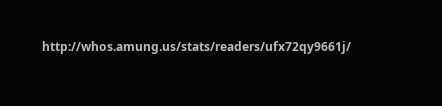http://whos.amung.us/stats/readers/ufx72qy9661j/